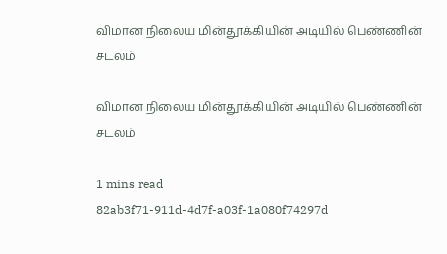விமான நிலைய மின்தூக்கியின் அடியில் பெண்ணின் சடலம்

விமான நிலைய மின்தூக்கியின் அடியில் பெண்ணின் சடலம்

1 mins read
82ab3f71-911d-4d7f-a03f-1a080f74297d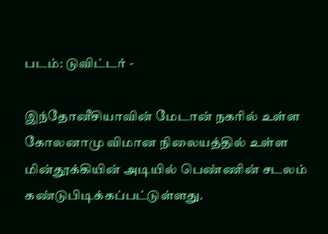படம்: டுவிட்டர் -

இந்தோனீசியாவின் மேடான் நகரில் உள்ள கோலனாமு விமான நிலையத்தில் உள்ள மின்தூக்கியின் அடியில் பெண்ணின் சடலம் கண்டுபிடிக்கப்பட்டுள்ளது.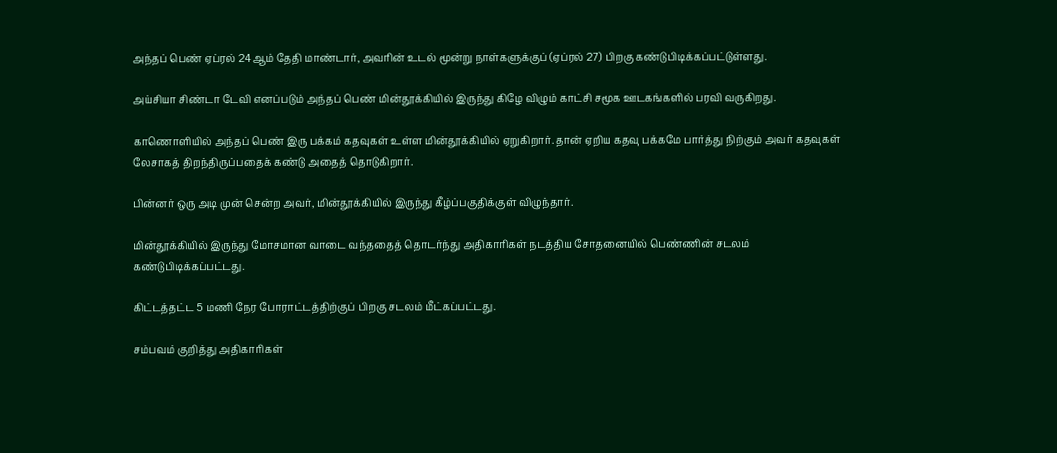அந்தப் பெண் ஏப்ரல் 24ஆம் தேதி மாண்டார், அவரின் உடல் மூன்று நாள்களுக்குப் (ஏப்ரல் 27) பிறகு கண்டுபிடிக்கப்பட்டுள்ளது.

அய்சியா சிண்டா டேவி எனப்படும் அந்தப் பெண் மின்தூக்கியில் இருந்து கிழே விழும் காட்சி சமூக ஊடகங்களில் பரவி வருகிறது.

காணொளியில் அந்தப் பெண் இரு பக்கம் கதவுகள் உள்ள மின்தூக்கியில் ஏறுகிறார். தான் ஏறிய கதவு பக்கமே பார்த்து நிற்கும் அவர் கதவுகள் லேசாகத் திறந்திருப்பதைக் கண்டு அதைத் தொடுகிறார்.

பின்னர் ஒரு அடி முன் சென்ற அவர், மின்தூக்கியில் இருந்து கீழ்ப்பகுதிக்குள் விழுந்தார்.

மின்தூக்கியில் இருந்து மோசமான வாடை வந்ததைத் தொடர்ந்து அதிகாரிகள் நடத்திய சோதனையில் பெண்ணின் சடலம் கண்டுபிடிக்கப்பட்டது.

கிட்டத்தட்ட 5 மணி நேர போராட்டத்திற்குப் பிறகு சடலம் மீட்கப்பட்டது.

சம்பவம் குறித்து அதிகாரிகள்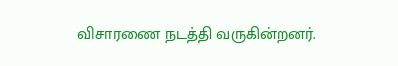விசாரணை நடத்தி வருகின்றனர்.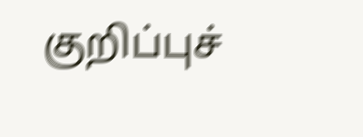குறிப்புச்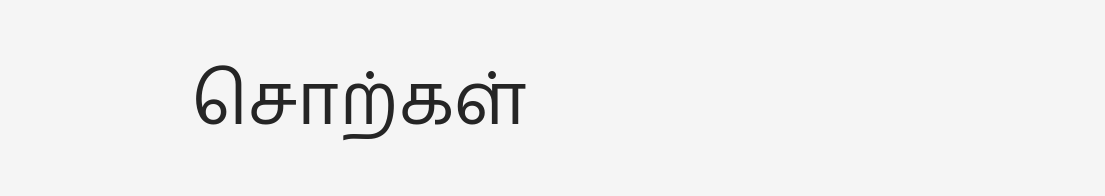சொற்கள்